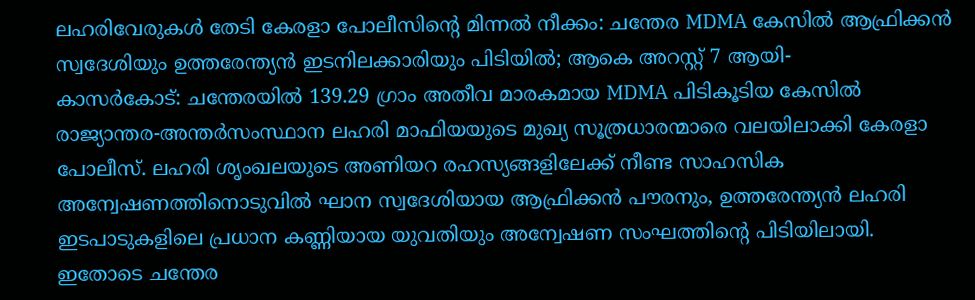ലഹരിവേരുകൾ തേടി കേരളാ പോലീസിന്റെ മിന്നൽ നീക്കം: ചന്തേര MDMA കേസിൽ ആഫ്രിക്കൻ സ്വദേശിയും ഉത്തരേന്ത്യൻ ഇടനിലക്കാരിയും പിടിയിൽ; ആകെ അറസ്റ്റ് 7 ആയി-
കാസർകോട്: ചന്തേരയിൽ 139.29 ഗ്രാം അതീവ മാരകമായ MDMA പിടികൂടിയ കേസിൽ രാജ്യാന്തര-അന്തർസംസ്ഥാന ലഹരി മാഫിയയുടെ മുഖ്യ സൂത്രധാരന്മാരെ വലയിലാക്കി കേരളാ പോലീസ്. ലഹരി ശൃംഖലയുടെ അണിയറ രഹസ്യങ്ങളിലേക്ക് നീണ്ട സാഹസിക അന്വേഷണത്തിനൊടുവിൽ ഘാന സ്വദേശിയായ ആഫ്രിക്കൻ പൗരനും, ഉത്തരേന്ത്യൻ ലഹരി ഇടപാടുകളിലെ പ്രധാന കണ്ണിയായ യുവതിയും അന്വേഷണ സംഘത്തിന്റെ പിടിയിലായി. ഇതോടെ ചന്തേര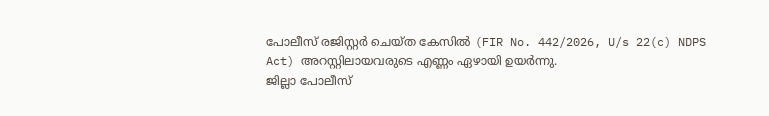പോലീസ് രജിസ്റ്റർ ചെയ്ത കേസിൽ (FIR No. 442/2026, U/s 22(c) NDPS Act) അറസ്റ്റിലായവരുടെ എണ്ണം ഏഴായി ഉയർന്നു.
ജില്ലാ പോലീസ്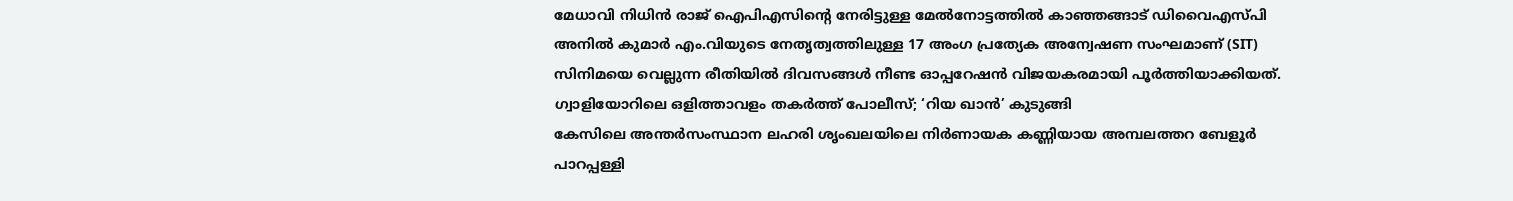മേധാവി നിധിൻ രാജ് ഐപിഎസിന്റെ നേരിട്ടുള്ള മേൽനോട്ടത്തിൽ കാഞ്ഞങ്ങാട് ഡിവൈഎസ്പി അനിൽ കുമാർ എം.വിയുടെ നേതൃത്വത്തിലുള്ള 17 അംഗ പ്രത്യേക അന്വേഷണ സംഘമാണ് (SIT) സിനിമയെ വെല്ലുന്ന രീതിയിൽ ദിവസങ്ങൾ നീണ്ട ഓപ്പറേഷൻ വിജയകരമായി പൂർത്തിയാക്കിയത്.
ഗ്വാളിയോറിലെ ഒളിത്താവളം തകർത്ത് പോലീസ്; ‘റിയ ഖാൻ’ കുടുങ്ങി
കേസിലെ അന്തർസംസ്ഥാന ലഹരി ശൃംഖലയിലെ നിർണായക കണ്ണിയായ അമ്പലത്തറ ബേളൂർ പാറപ്പള്ളി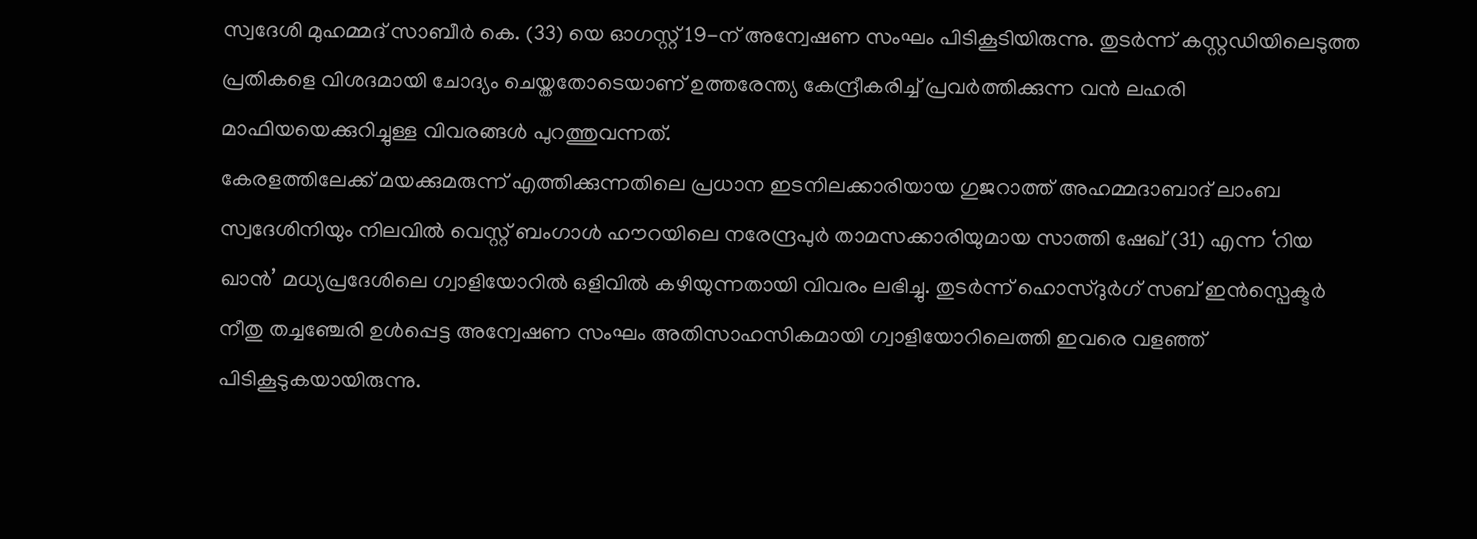സ്വദേശി മുഹമ്മദ് സാബീർ കെ. (33) യെ ഓഗസ്റ്റ് 19-ന് അന്വേഷണ സംഘം പിടികൂടിയിരുന്നു. തുടർന്ന് കസ്റ്റഡിയിലെടുത്ത പ്രതികളെ വിശദമായി ചോദ്യം ചെയ്തതോടെയാണ് ഉത്തരേന്ത്യ കേന്ദ്രീകരിച്ച് പ്രവർത്തിക്കുന്ന വൻ ലഹരി മാഫിയയെക്കുറിച്ചുള്ള വിവരങ്ങൾ പുറത്തുവന്നത്.
കേരളത്തിലേക്ക് മയക്കുമരുന്ന് എത്തിക്കുന്നതിലെ പ്രധാന ഇടനിലക്കാരിയായ ഗുജറാത്ത് അഹമ്മദാബാദ് ലാംബ സ്വദേശിനിയും നിലവിൽ വെസ്റ്റ് ബംഗാൾ ഹൗറയിലെ നരേന്ദ്രപുർ താമസക്കാരിയുമായ സാത്തി ഷേഖ് (31) എന്ന ‘റിയ ഖാൻ’ മധ്യപ്രദേശിലെ ഗ്വാളിയോറിൽ ഒളിവിൽ കഴിയുന്നതായി വിവരം ലഭിച്ചു. തുടർന്ന് ഹൊസ്ദുർഗ് സബ് ഇൻസ്പെക്ടർ നീതു തച്ചഞ്ചേരി ഉൾപ്പെട്ട അന്വേഷണ സംഘം അതിസാഹസികമായി ഗ്വാളിയോറിലെത്തി ഇവരെ വളഞ്ഞ് പിടികൂടുകയായിരുന്നു.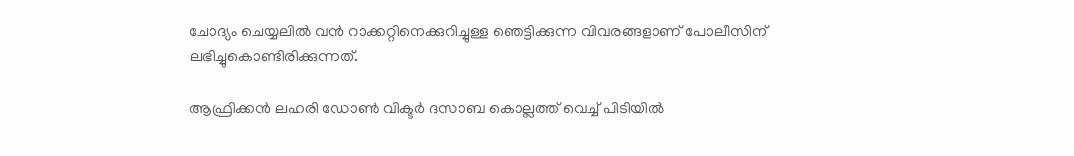ചോദ്യം ചെയ്യലിൽ വൻ റാക്കറ്റിനെക്കുറിച്ചുള്ള ഞെട്ടിക്കുന്ന വിവരങ്ങളാണ് പോലീസിന് ലഭിച്ചുകൊണ്ടിരിക്കുന്നത്.

ആഫ്രിക്കൻ ലഹരി ഡോൺ വിക്ടർ ദസാബ കൊല്ലത്ത് വെച്ച് പിടിയിൽ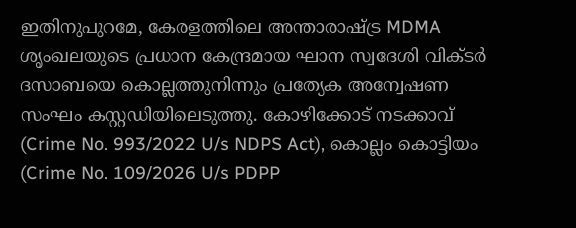ഇതിനുപുറമേ, കേരളത്തിലെ അന്താരാഷ്ട്ര MDMA ശൃംഖലയുടെ പ്രധാന കേന്ദ്രമായ ഘാന സ്വദേശി വിക്ടർ ദസാബയെ കൊല്ലത്തുനിന്നും പ്രത്യേക അന്വേഷണ സംഘം കസ്റ്റഡിയിലെടുത്തു. കോഴിക്കോട് നടക്കാവ് (Crime No. 993/2022 U/s NDPS Act), കൊല്ലം കൊട്ടിയം (Crime No. 109/2026 U/s PDPP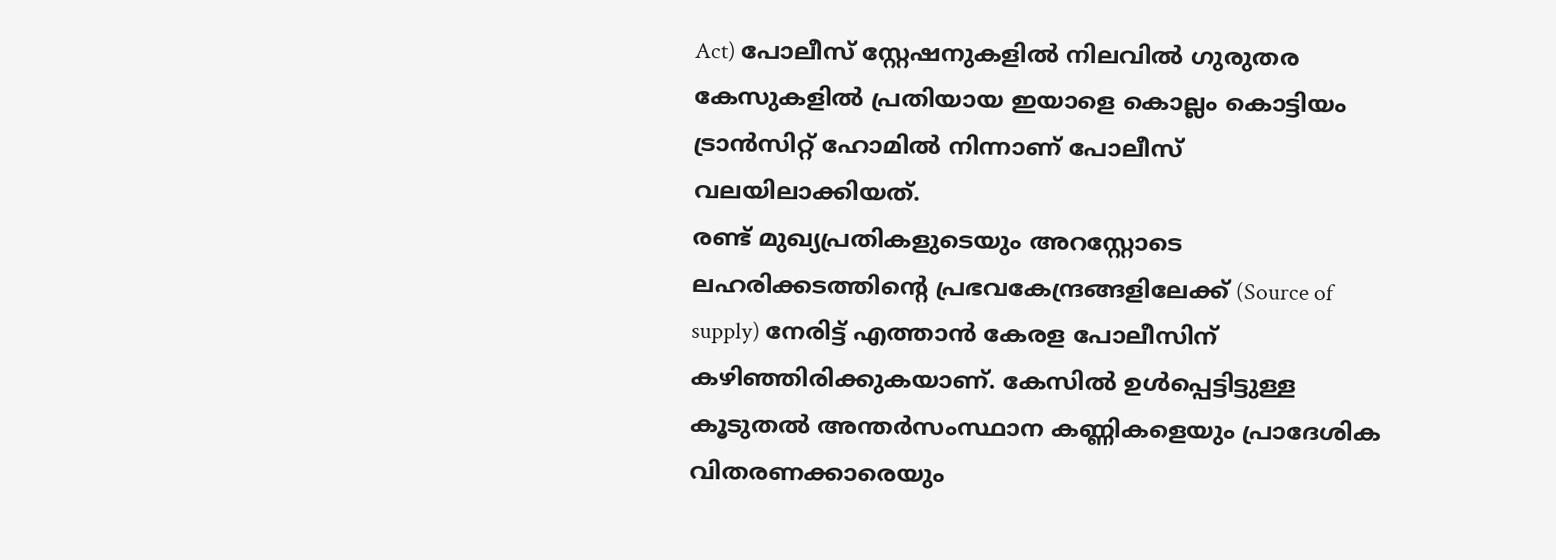Act) പോലീസ് സ്റ്റേഷനുകളിൽ നിലവിൽ ഗുരുതര കേസുകളിൽ പ്രതിയായ ഇയാളെ കൊല്ലം കൊട്ടിയം ട്രാൻസിറ്റ് ഹോമിൽ നിന്നാണ് പോലീസ് വലയിലാക്കിയത്.
രണ്ട് മുഖ്യപ്രതികളുടെയും അറസ്റ്റോടെ ലഹരിക്കടത്തിന്റെ പ്രഭവകേന്ദ്രങ്ങളിലേക്ക് (Source of supply) നേരിട്ട് എത്താൻ കേരള പോലീസിന് കഴിഞ്ഞിരിക്കുകയാണ്. കേസിൽ ഉൾപ്പെട്ടിട്ടുള്ള കൂടുതൽ അന്തർസംസ്ഥാന കണ്ണികളെയും പ്രാദേശിക വിതരണക്കാരെയും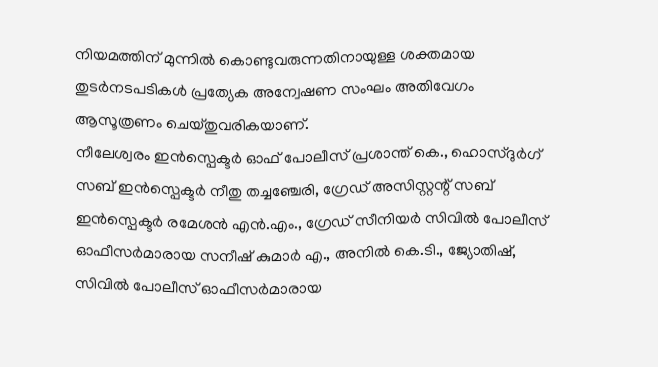നിയമത്തിന് മുന്നിൽ കൊണ്ടുവരുന്നതിനായുള്ള ശക്തമായ തുടർനടപടികൾ പ്രത്യേക അന്വേഷണ സംഘം അതിവേഗം ആസൂത്രണം ചെയ്തുവരികയാണ്.
നീലേശ്വരം ഇൻസ്പെക്ടർ ഓഫ് പോലീസ് പ്രശാന്ത് കെ., ഹൊസ്ദുർഗ് സബ് ഇൻസ്പെക്ടർ നീതു തച്ചഞ്ചേരി, ഗ്രേഡ് അസിസ്റ്റന്റ് സബ് ഇൻസ്പെക്ടർ രമേശൻ എൻ.എം., ഗ്രേഡ് സീനിയർ സിവിൽ പോലീസ് ഓഫീസർമാരായ സനീഷ് കുമാർ എ., അനിൽ കെ.ടി., ജ്യോതിഷ്, സിവിൽ പോലീസ് ഓഫീസർമാരായ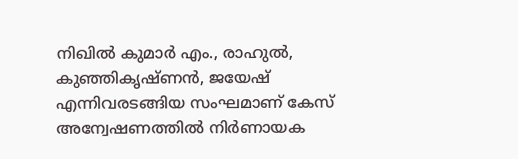നിഖിൽ കുമാർ എം., രാഹുൽ, കുഞ്ഞികൃഷ്ണൻ, ജയേഷ് എന്നിവരടങ്ങിയ സംഘമാണ് കേസ് അന്വേഷണത്തിൽ നിർണായക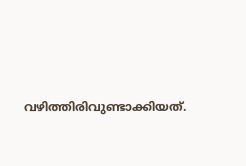വഴിത്തിരിവുണ്ടാക്കിയത്.